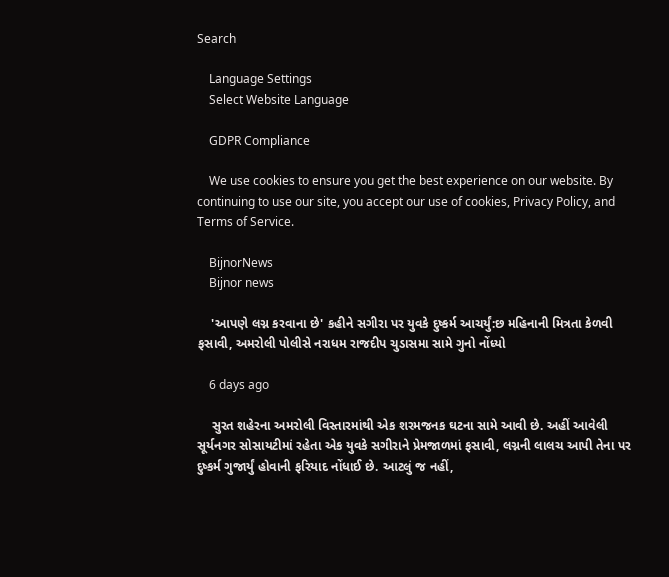Search

    Language Settings
    Select Website Language

    GDPR Compliance

    We use cookies to ensure you get the best experience on our website. By continuing to use our site, you accept our use of cookies, Privacy Policy, and Terms of Service.

    BijnorNews
    Bijnor news

    'આપણે લગ્ન કરવાના છે' કહીને સગીરા પર યુવકે દુષ્કર્મ આચર્યું:છ મહિનાની મિત્રતા કેળવી ફસાવી, અમરોલી પોલીસે નરાધમ રાજદીપ ચુડાસમા સામે ગુનો નોંધ્યો

    6 days ago

    સુરત શહેરના અમરોલી વિસ્તારમાંથી એક શરમજનક ઘટના સામે આવી છે. અહીં આવેલી સૂર્યનગર સોસાયટીમાં રહેતા એક યુવકે સગીરાને પ્રેમજાળમાં ફસાવી, લગ્નની લાલચ આપી તેના પર દુષ્કર્મ ગુજાર્યું હોવાની ફરિયાદ નોંધાઈ છે. આટલું જ નહીં,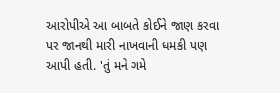આરોપીએ આ બાબતે કોઈને જાણ કરવા પર જાનથી મારી નાખવાની ધમકી પણ આપી હતી. 'તું મને ગમે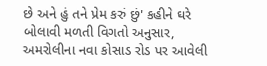છે અને હું તને પ્રેમ કરું છું' કહીને ઘરે બોલાવી મળતી વિગતો અનુસાર, અમરોલીના નવા કોસાડ રોડ પર આવેલી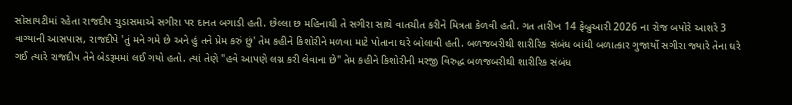સોસાયટીમાં રહેતા રાજદીપ ચુડાસમાએ સગીરા પર દાનત બગાડી હતી. છેલ્લા છ મહિનાથી તે સગીરા સાથે વાતચીત કરીને મિત્રતા કેળવી હતી. ગત તારીખ 14 ફેબ્રુઆરી 2026 ના રોજ બપોરે આશરે 3 વાગ્યાની આસપાસ, રાજદીપે 'તું મને ગમે છે અને હું તને પ્રેમ કરું છું' તેમ કહીને કિશોરીને મળવા માટે પોતાના ઘરે બોલાવી હતી. બળજબરીથી શારીરિક સંબંધ બાંધી બળાત્કાર ગુજાર્યો સગીરા જ્યારે તેના ઘરે ગઈ ત્યારે રાજદીપ તેને બેડરૂમમાં લઈ ગયો હતો. ત્યાં તેણે "હવે આપણે લગ્ન કરી લેવાના છે" તેમ કહીને કિશોરીની મરજી વિરુદ્ધ બળજબરીથી શારીરિક સંબંધ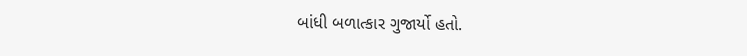બાંધી બળાત્કાર ગુજાર્યો હતો.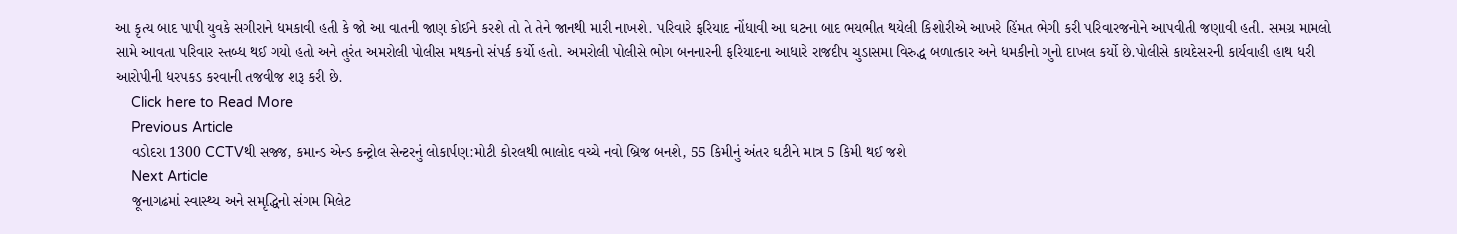આ કૃત્ય બાદ પાપી યુવકે સગીરાને ધમકાવી હતી કે જો આ વાતની જાણ કોઈને કરશે તો તે તેને જાનથી મારી નાખશે. પરિવારે ફરિયાદ નોંધાવી આ ઘટના બાદ ભયભીત થયેલી કિશોરીએ આખરે હિંમત ભેગી કરી પરિવારજનોને આપવીતી જણાવી હતી. સમગ્ર મામલો સામે આવતા પરિવાર સ્તબ્ધ થઈ ગયો હતો અને તુરંત અમરોલી પોલીસ મથકનો સંપર્ક કર્યો હતો. અમરોલી પોલીસે ભોગ બનનારની ફરિયાદના આધારે રાજદીપ ચુડાસમા વિરુદ્ધ બળાત્કાર અને ધમકીનો ગુનો દાખલ કર્યો છે.પોલીસે કાયદેસરની કાર્યવાહી હાથ ધરી આરોપીની ધરપકડ કરવાની તજવીજ શરૂ કરી છે.
    Click here to Read More
    Previous Article
    વડોદરા 1300 CCTVથી સજ્જ, કમાન્ડ એન્ડ કન્ટ્રોલ સેન્ટરનું લોકાર્પણ:મોટી કોરલથી ભાલોદ વચ્ચે નવો બ્રિજ બનશે, 55 કિમીનું અંતર ઘટીને માત્ર 5 કિમી થઈ જશે
    Next Article
    જૂનાગઢમાં સ્વાસ્થ્ય અને સમૃદ્ધિનો સંગમ મિલેટ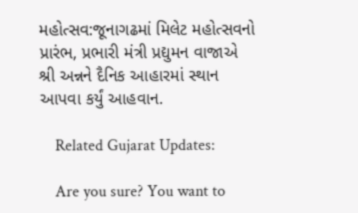મહોત્સવ:જૂનાગઢમાં મિલેટ મહોત્સવનો પ્રારંભ, પ્રભારી મંત્રી પ્રદ્યુમન વાજાએ શ્રી અન્નને દૈનિક આહારમાં સ્થાન આપવા કર્યું આહવાન.

    Related Gujarat Updates:

    Are you sure? You want to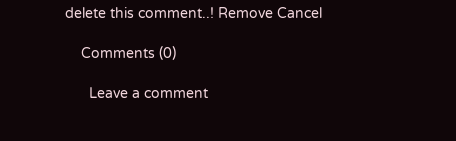delete this comment..! Remove Cancel

    Comments (0)

      Leave a comment